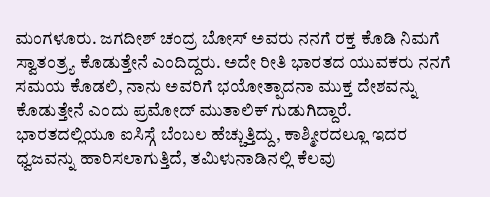ಮಂಗಳೂರು. ಜಗದೀಶ್ ಚಂದ್ರ ಬೋಸ್ ಅವರು ನನಗೆ ರಕ್ತ ಕೊಡಿ ನಿಮಗೆ ಸ್ವಾತಂತ್ರ್ಯ ಕೊಡುತ್ತೇನೆ ಎಂದಿದ್ದರು. ಅದೇ ರೀತಿ ಭಾರತದ ಯುವಕರು ನನಗೆ ಸಮಯ ಕೊಡಲಿ, ನಾನು ಅವರಿಗೆ ಭಯೋತ್ಪಾದನಾ ಮುಕ್ತ ದೇಶವನ್ನು ಕೊಡುತ್ತೇನೆ ಎಂದು ಪ್ರಮೋದ್ ಮುತಾಲಿಕ್ ಗುಡುಗಿದ್ದಾರೆ.
ಭಾರತದಲ್ಲಿಯೂ ಐಸಿಸ್ಗೆ ಬೆಂಬಲ ಹೆಚ್ಚುತ್ತಿದ್ದು, ಕಾಶ್ಮೀರದಲ್ಲೂ ಇದರ ಧ್ವಜವನ್ನು ಹಾರಿಸಲಾಗುತ್ತಿದೆ, ತಮಿಳುನಾಡಿನಲ್ಲಿ ಕೆಲವು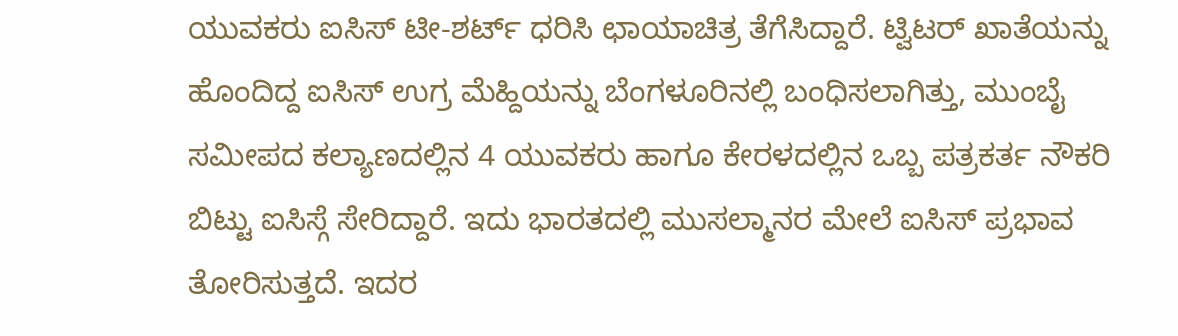ಯುವಕರು ಐಸಿಸ್ ಟೀ-ಶರ್ಟ್ ಧರಿಸಿ ಛಾಯಾಚಿತ್ರ ತೆಗೆಸಿದ್ದಾರೆ. ಟ್ವಿಟರ್ ಖಾತೆಯನ್ನು ಹೊಂದಿದ್ದ ಐಸಿಸ್ ಉಗ್ರ ಮೆಹ್ದಿಯನ್ನು ಬೆಂಗಳೂರಿನಲ್ಲಿ ಬಂಧಿಸಲಾಗಿತ್ತು, ಮುಂಬೈ ಸಮೀಪದ ಕಲ್ಯಾಣದಲ್ಲಿನ 4 ಯುವಕರು ಹಾಗೂ ಕೇರಳದಲ್ಲಿನ ಒಬ್ಬ ಪತ್ರಕರ್ತ ನೌಕರಿ ಬಿಟ್ಟು ಐಸಿಸ್ಗೆ ಸೇರಿದ್ದಾರೆ. ಇದು ಭಾರತದಲ್ಲಿ ಮುಸಲ್ಮಾನರ ಮೇಲೆ ಐಸಿಸ್ ಪ್ರಭಾವ ತೋರಿಸುತ್ತದೆ. ಇದರ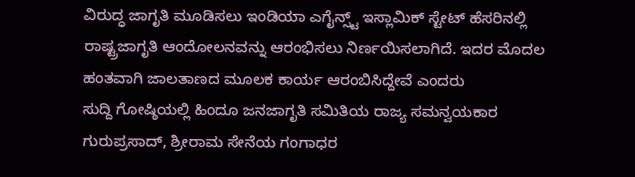ವಿರುದ್ಧ ಜಾಗೃತಿ ಮೂಡಿಸಲು ಇಂಡಿಯಾ ಎಗೈನ್ಸ್ಟ್ ಇಸ್ಲಾಮಿಕ್ ಸ್ಟೇಟ್ ಹೆಸರಿನಲ್ಲಿ ರಾಷ್ಟ್ರಜಾಗೃತಿ ಆಂದೋಲನವನ್ನು ಆರಂಭಿಸಲು ನಿರ್ಣಯಿಸಲಾಗಿದೆ. ಇದರ ಮೊದಲ ಹಂತವಾಗಿ ಜಾಲತಾಣದ ಮೂಲಕ ಕಾರ್ಯ ಆರಂಬಿಸಿದ್ದೇವೆ ಎಂದರು
ಸುದ್ದಿ ಗೋಷ್ಠಿಯಲ್ಲಿ ಹಿಂದೂ ಜನಜಾಗೃತಿ ಸಮಿತಿಯ ರಾಜ್ಯ ಸಮನ್ವಯಕಾರ ಗುರುಪ್ರಸಾದ್, ಶ್ರೀರಾಮ ಸೇನೆಯ ಗಂಗಾಧರ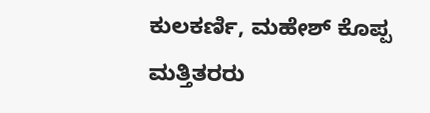ಕುಲಕರ್ಣಿ, ಮಹೇಶ್ ಕೊಪ್ಪ ಮತ್ತಿತರರು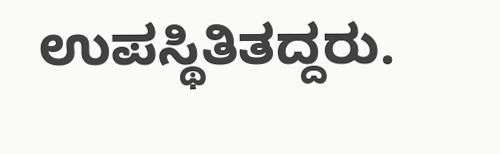ಉಪಸ್ಥಿತಿತದ್ದರು.